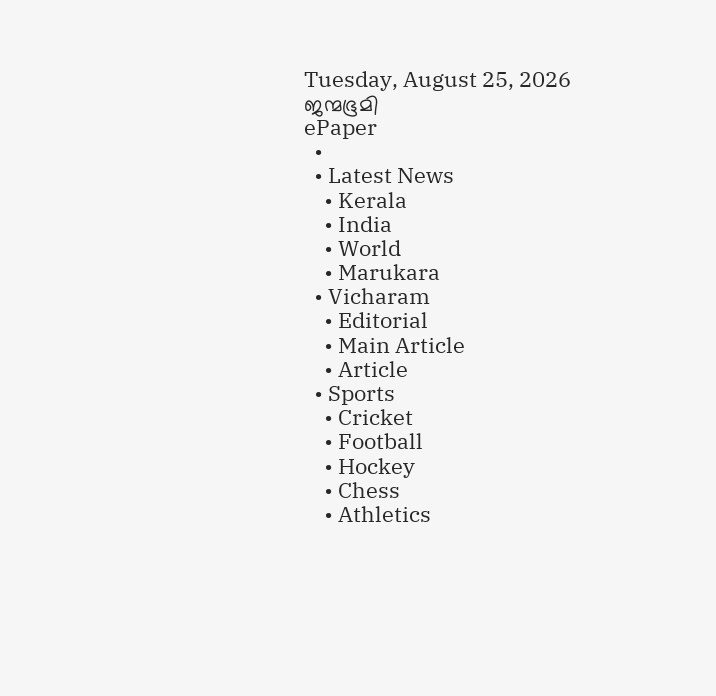Tuesday, August 25, 2026
ജന്മഭൂമി
ePaper
  •
  • Latest News
    • Kerala
    • India
    • World
    • Marukara
  • Vicharam
    • Editorial
    • Main Article
    • Article
  • Sports
    • Cricket
    • Football
    • Hockey
    • Chess
    • Athletics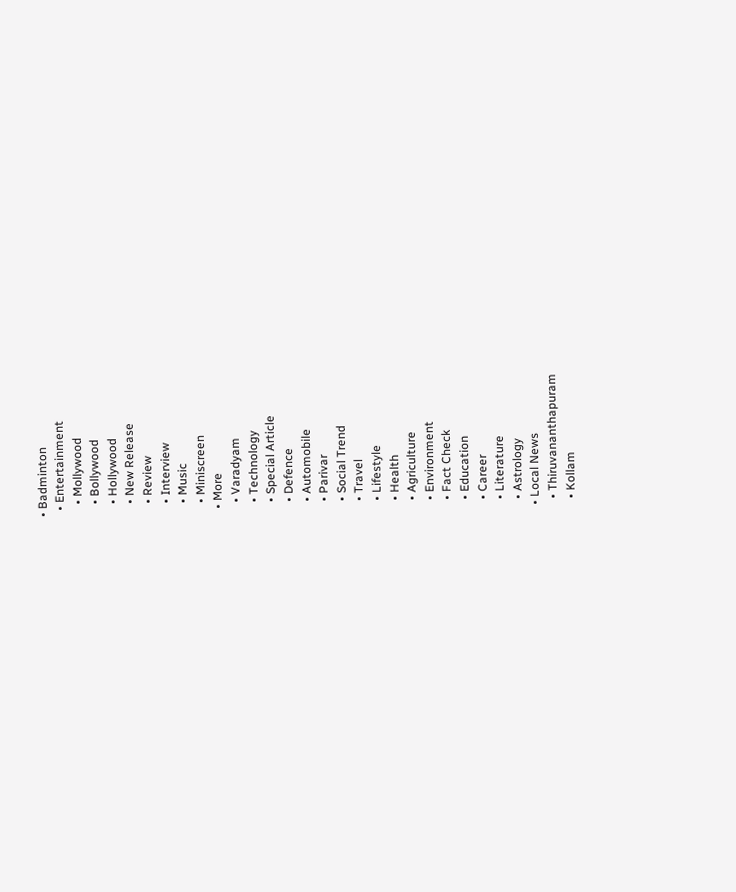• Badminton
  • Entertainment
    • Mollywood
    • Bollywood
    • Hollywood
    • New Release
    • Review
    • Interview
    • Music
    • Miniscreen
  • More
    • Varadyam
    • Technology
    • Special Article
    • Defence
    • Automobile
    • Parivar
    • Social Trend
    • Travel
    • Lifestyle
    • Health
    • Agriculture
    • Environment
    • Fact Check
    • Education
    • Career
    • Literature
    • Astrology
  • Local News
    • Thiruvananthapuram
    • Kollam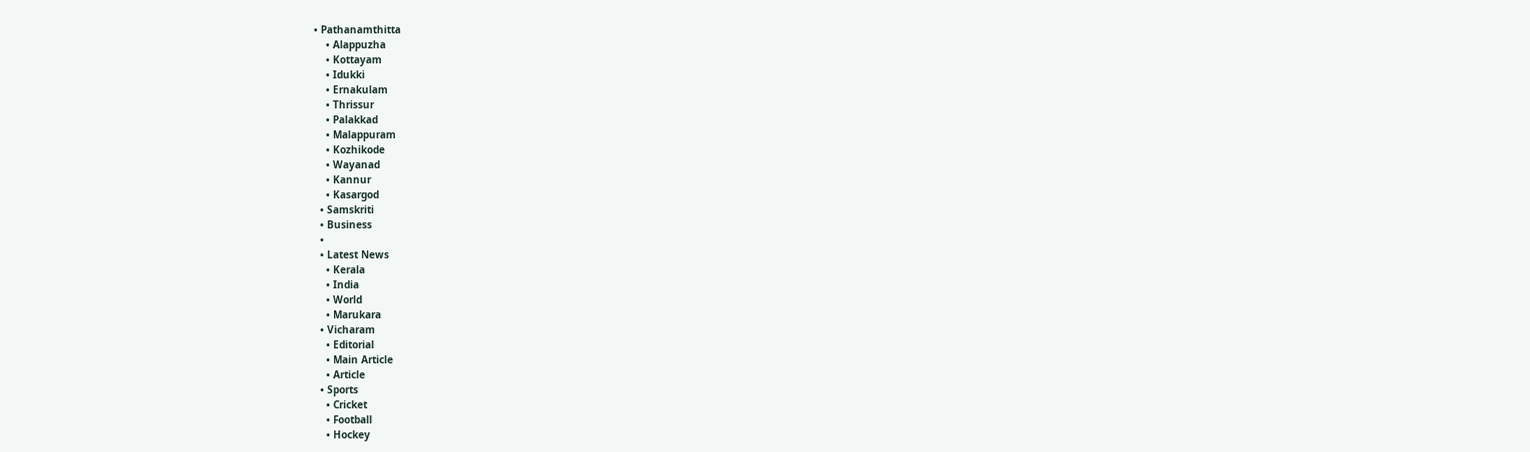• Pathanamthitta
    • Alappuzha
    • Kottayam
    • Idukki
    • Ernakulam
    • Thrissur
    • Palakkad
    • Malappuram
    • Kozhikode
    • Wayanad
    • Kannur
    • Kasargod
  • Samskriti
  • Business
  •
  • Latest News
    • Kerala
    • India
    • World
    • Marukara
  • Vicharam
    • Editorial
    • Main Article
    • Article
  • Sports
    • Cricket
    • Football
    • Hockey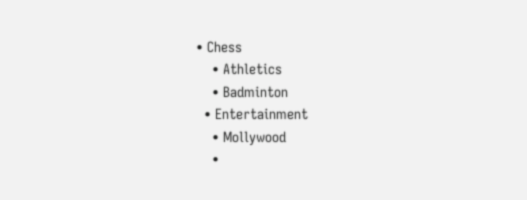• Chess
    • Athletics
    • Badminton
  • Entertainment
    • Mollywood
    •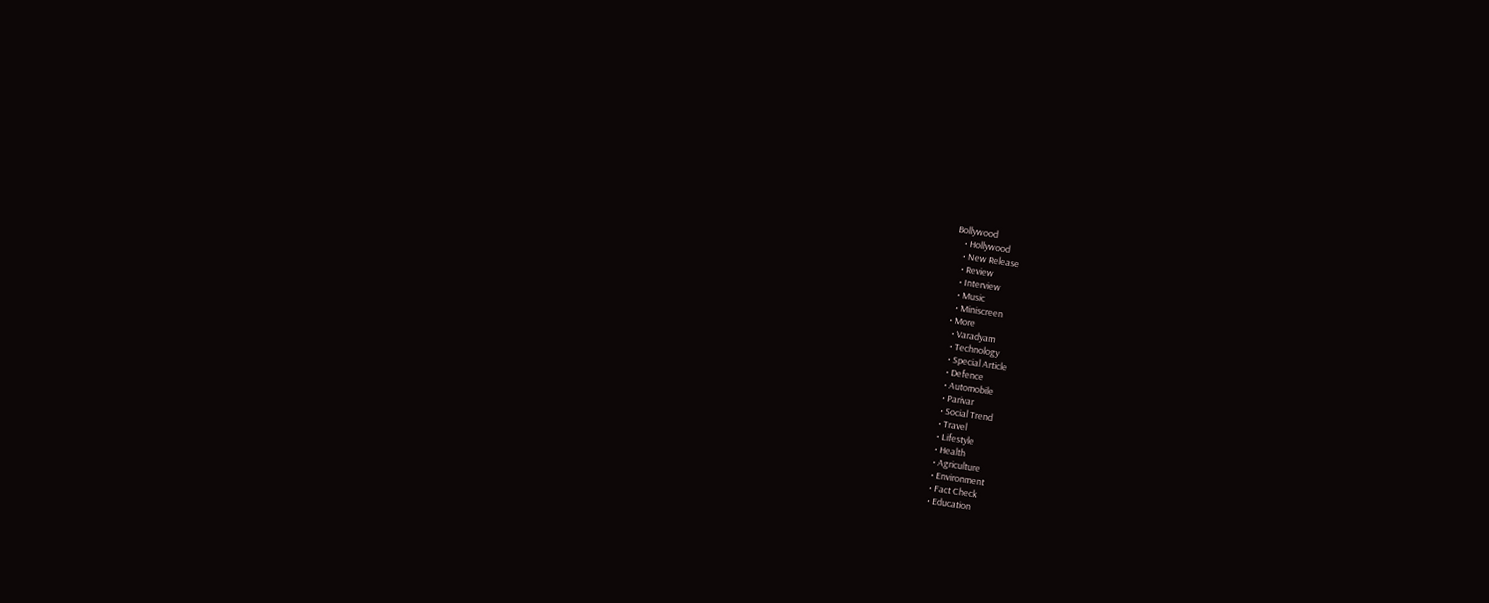Bollywood
    • Hollywood
    • New Release
    • Review
    • Interview
    • Music
    • Miniscreen
  • More
    • Varadyam
    • Technology
    • Special Article
    • Defence
    • Automobile
    • Parivar
    • Social Trend
    • Travel
    • Lifestyle
    • Health
    • Agriculture
    • Environment
    • Fact Check
    • Education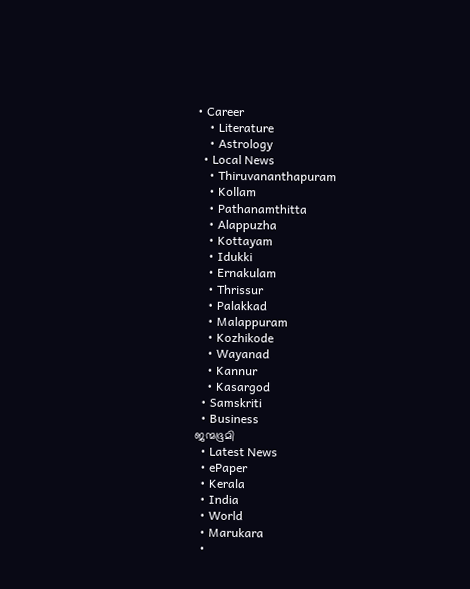• Career
    • Literature
    • Astrology
  • Local News
    • Thiruvananthapuram
    • Kollam
    • Pathanamthitta
    • Alappuzha
    • Kottayam
    • Idukki
    • Ernakulam
    • Thrissur
    • Palakkad
    • Malappuram
    • Kozhikode
    • Wayanad
    • Kannur
    • Kasargod
  • Samskriti
  • Business
ജന്മഭൂമി
  • Latest News
  • ePaper
  • Kerala
  • India
  • World
  • Marukara
  •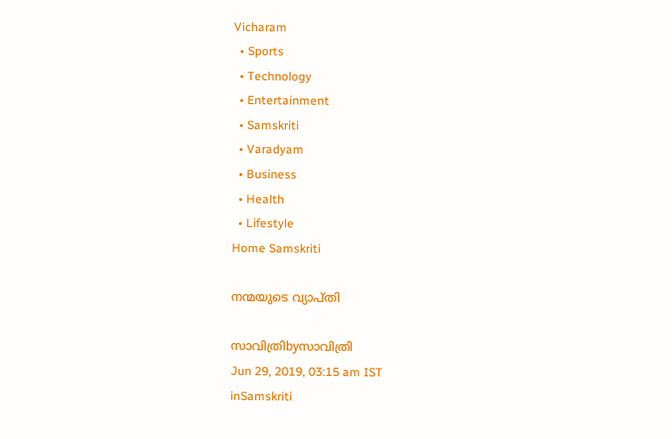Vicharam
  • Sports
  • Technology
  • Entertainment
  • Samskriti
  • Varadyam
  • Business
  • Health
  • Lifestyle
Home Samskriti

നന്മയുടെ വ്യാപ്തി

സാവിത്രിbyസാവിത്രി
Jun 29, 2019, 03:15 am IST
inSamskriti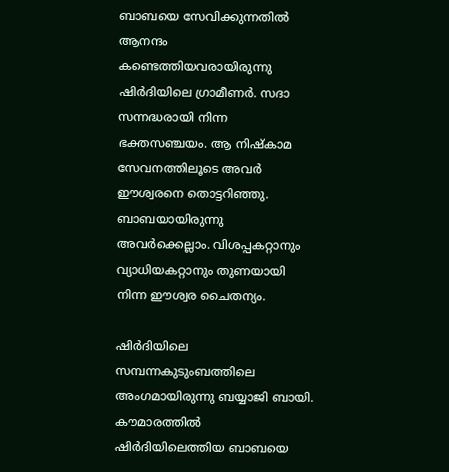ബാബയെ സേവിക്കുന്നതില്‍ ആനന്ദം കണ്ടെത്തിയവരായിരുന്നു  ഷിര്‍ദിയിലെ ഗ്രാമീണര്‍. സദാ സന്നദ്ധരായി നിന്ന ഭക്തസഞ്ചയം. ആ നിഷ്‌കാമ സേവനത്തിലൂടെ അവര്‍ ഈശ്വരനെ തൊട്ടറിഞ്ഞു. ബാബയായിരുന്നു അവര്‍ക്കെല്ലാം. വിശപ്പകറ്റാനും വ്യാധിയകറ്റാനും തുണയായി നിന്ന ഈശ്വര ചൈതന്യം.

ഷിര്‍ദിയിലെ സമ്പന്നകുടുംബത്തിലെ അംഗമായിരുന്നു ബയ്യാജി ബായി. കൗമാരത്തില്‍ ഷിര്‍ദിയിലെത്തിയ ബാബയെ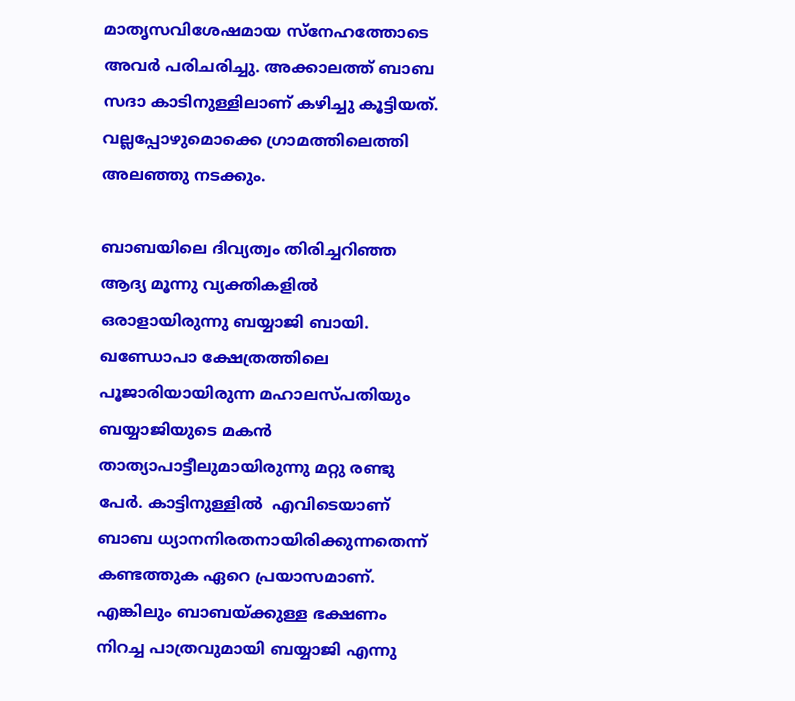മാതൃസവിശേഷമായ സ്‌നേഹത്തോടെ അവര്‍ പരിചരിച്ചു. അക്കാലത്ത് ബാബ സദാ കാടിനുള്ളിലാണ് കഴിച്ചു കൂട്ടിയത്. വല്ലപ്പോഴുമൊക്കെ ഗ്രാമത്തിലെത്തി  അലഞ്ഞു നടക്കും.

ബാബയിലെ ദിവ്യത്വം തിരിച്ചറിഞ്ഞ ആദ്യ മൂന്നു വ്യക്തികളില്‍ ഒരാളായിരുന്നു ബയ്യാജി ബായി.  ഖണ്ഡോപാ ക്ഷേത്രത്തിലെ പൂജാരിയായിരുന്ന മഹാലസ്പതിയും ബയ്യാജിയുടെ മകന്‍ താത്യാപാട്ടീലുമായിരുന്നു മറ്റു രണ്ടു പേര്‍. കാട്ടിനുള്ളില്‍  എവിടെയാണ് ബാബ ധ്യാനനിരതനായിരിക്കുന്നതെന്ന് കണ്ടത്തുക ഏറെ പ്രയാസമാണ്. എങ്കിലും ബാബയ്‌ക്കുള്ള ഭക്ഷണം നിറച്ച പാത്രവുമായി ബയ്യാജി എന്നു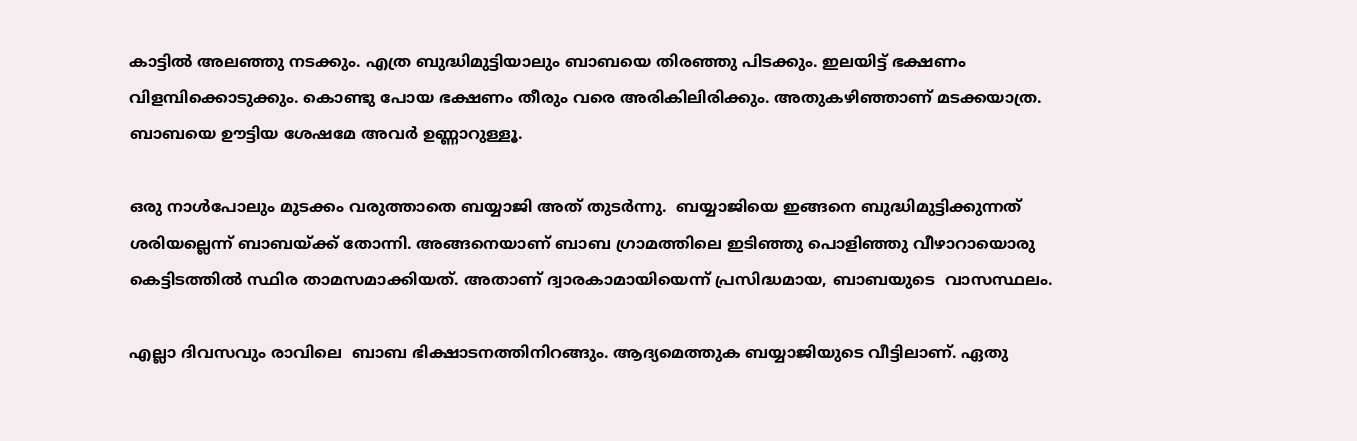കാട്ടില്‍ അലഞ്ഞു നടക്കും. എത്ര ബുദ്ധിമുട്ടിയാലും ബാബയെ തിരഞ്ഞു പിടക്കും. ഇലയിട്ട് ഭക്ഷണം വിളമ്പിക്കൊടുക്കും. കൊണ്ടു പോയ ഭക്ഷണം തീരും വരെ അരികിലിരിക്കും. അതുകഴിഞ്ഞാണ് മടക്കയാത്ര. ബാബയെ ഊട്ടിയ ശേഷമേ അവര്‍ ഉണ്ണാറുള്ളൂ.

ഒരു നാള്‍പോലും മുടക്കം വരുത്താതെ ബയ്യാജി അത് തുടര്‍ന്നു.  ബയ്യാജിയെ ഇങ്ങനെ ബുദ്ധിമുട്ടിക്കുന്നത് ശരിയല്ലെന്ന് ബാബയ്‌ക്ക് തോന്നി. അങ്ങനെയാണ് ബാബ ഗ്രാമത്തിലെ ഇടിഞ്ഞു പൊളിഞ്ഞു വീഴാറായൊരു കെട്ടിടത്തില്‍ സ്ഥിര താമസമാക്കിയത്. അതാണ് ദ്വാരകാമായിയെന്ന് പ്രസിദ്ധമായ, ബാബയുടെ  വാസസ്ഥലം.

എല്ലാ ദിവസവും രാവിലെ  ബാബ ഭിക്ഷാടനത്തിനിറങ്ങും. ആദ്യമെത്തുക ബയ്യാജിയുടെ വീട്ടിലാണ്. ഏതു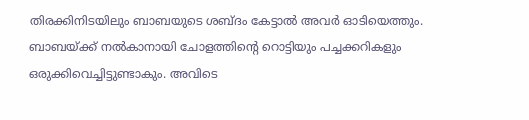തിരക്കിനിടയിലും ബാബയുടെ ശബ്ദം കേട്ടാല്‍ അവര്‍ ഓടിയെത്തും. ബാബയ്‌ക്ക് നല്‍കാനായി ചോളത്തിന്റെ റൊട്ടിയും പച്ചക്കറികളും ഒരുക്കിവെച്ചിട്ടുണ്ടാകും. അവിടെ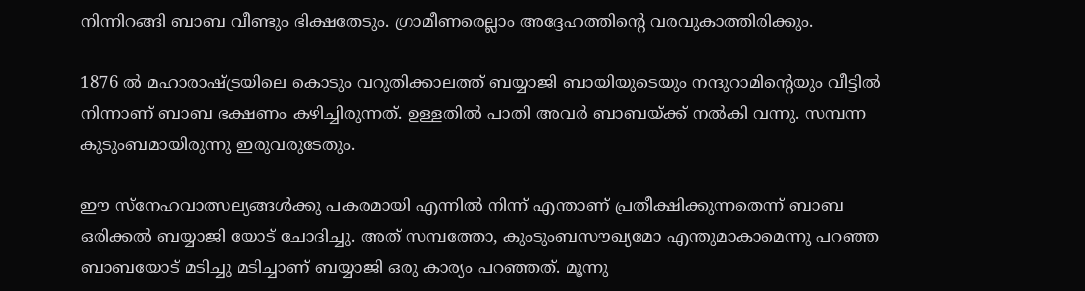നിന്നിറങ്ങി ബാബ വീണ്ടും ഭിക്ഷതേടും. ഗ്രാമീണരെല്ലാം അദ്ദേഹത്തിന്റെ വരവുകാത്തിരിക്കും.

1876 ല്‍ മഹാരാഷ്‌ട്രയിലെ കൊടും വറുതിക്കാലത്ത് ബയ്യാജി ബായിയുടെയും നന്ദുറാമിന്റെയും വീട്ടില്‍ നിന്നാണ് ബാബ ഭക്ഷണം കഴിച്ചിരുന്നത്. ഉള്ളതില്‍ പാതി അവര്‍ ബാബയ്‌ക്ക് നല്‍കി വന്നു. സമ്പന്ന കുടുംബമായിരുന്നു ഇരുവരുടേതും.

ഈ സ്‌നേഹവാത്സല്യങ്ങള്‍ക്കു പകരമായി എന്നില്‍ നിന്ന് എന്താണ് പ്രതീക്ഷിക്കുന്നതെന്ന് ബാബ ഒരിക്കല്‍ ബയ്യാജി യോട് ചോദിച്ചു. അത് സമ്പത്തോ, കുംടുംബസൗഖ്യമോ എന്തുമാകാമെന്നു പറഞ്ഞ ബാബയോട് മടിച്ചു മടിച്ചാണ് ബയ്യാജി ഒരു കാര്യം പറഞ്ഞത്. മൂന്നു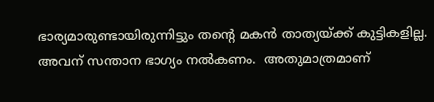ഭാര്യമാരുണ്ടായിരുന്നിട്ടും തന്റെ മകന്‍ താത്യയ്‌ക്ക് കുട്ടികളില്ല. അവന് സന്താന ഭാഗ്യം നല്‍കണം.  അതുമാത്രമാണ്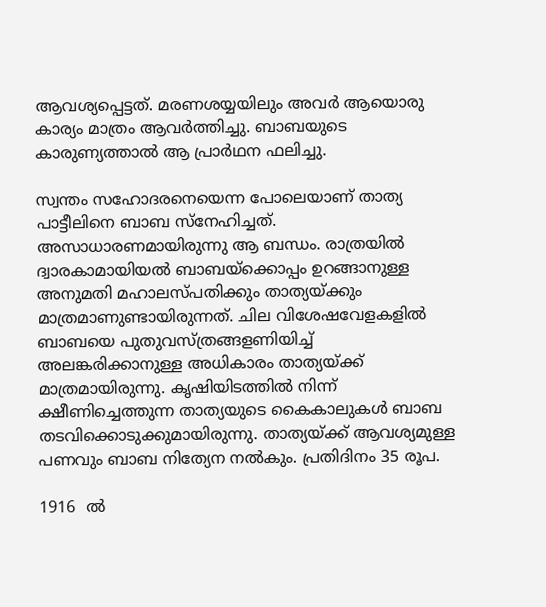ആവശ്യപ്പെട്ടത്. മരണശയ്യയിലും അവര്‍ ആയൊരു കാര്യം മാത്രം ആവര്‍ത്തിച്ചു. ബാബയുടെ കാരുണ്യത്താല്‍ ആ പ്രാര്‍ഥന ഫലിച്ചു.

സ്വന്തം സഹോദരനെയെന്ന പോലെയാണ് താത്യ പാട്ടീലിനെ ബാബ സ്‌നേഹിച്ചത്. അസാധാരണമായിരുന്നു ആ ബന്ധം. രാത്രയില്‍ ദ്വാരകാമായിയല്‍ ബാബയ്‌ക്കൊപ്പം ഉറങ്ങാനുള്ള അനുമതി മഹാലസ്പതിക്കും താത്യയ്‌ക്കും മാത്രമാണുണ്ടായിരുന്നത്. ചില വിശേഷവേളകളില്‍ ബാബയെ പുതുവസ്ത്രങ്ങളണിയിച്ച് അലങ്കരിക്കാനുള്ള അധികാരം താത്യയ്‌ക്ക് മാത്രമായിരുന്നു. കൃഷിയിടത്തില്‍ നിന്ന് ക്ഷീണിച്ചെത്തുന്ന താത്യയുടെ കൈകാലുകള്‍ ബാബ തടവിക്കൊടുക്കുമായിരുന്നു. താത്യയ്‌ക്ക് ആവശ്യമുള്ള പണവും ബാബ നിത്യേന നല്‍കും. പ്രതിദിനം 35 രൂപ.

1916  ല്‍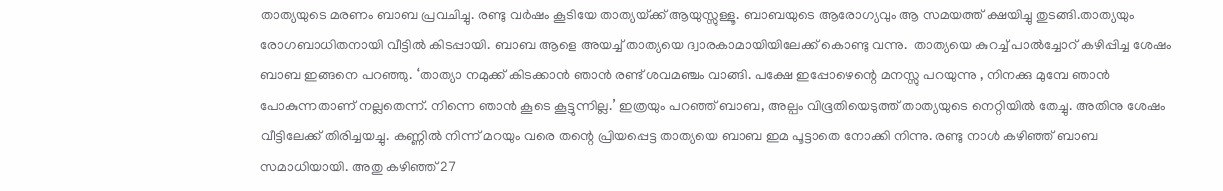താത്യയുടെ മരണം ബാബ പ്രവചിച്ചു. രണ്ടു വര്‍ഷം കൂടിയേ താത്യയ്‌ക്ക് ആയുസ്സുള്ളൂ. ബാബയുടെ ആരോഗ്യവും ആ സമയത്ത് ക്ഷയിച്ചു തുടങ്ങി.താത്യയും രോഗബാധിതനായി വീട്ടില്‍ കിടപ്പായി. ബാബ ആളെ അയച്ച് താത്യയെ ദ്വാരകാമായിയിലേക്ക് കൊണ്ടു വന്നു.  താത്യയെ കുറച്ച് പാല്‍ച്ചോറ് കഴിപ്പിച്ച ശേഷം ബാബ ഇങ്ങനെ പറഞ്ഞു. ‘താത്യാ നമുക്ക് കിടക്കാന്‍ ഞാന്‍ രണ്ട് ശവമഞ്ചം വാങ്ങി. പക്ഷേ ഇപ്പോഴെന്റെ മനസ്സു പറയുന്നു , നിനക്കു മുമ്പേ ഞാന്‍ പോകുന്നതാണ് നല്ലതെന്ന്. നിന്നെ ഞാന്‍ കൂടെ കൂട്ടുന്നില്ല.’ ഇത്രയും പറഞ്ഞ് ബാബ, അല്പം വിഭൂതിയെടുത്ത് താത്യയുടെ നെറ്റിയില്‍ തേച്ചു. അതിനു ശേഷം വീട്ടിലേക്ക് തിരിച്ചയച്ചു. കണ്ണില്‍ നിന്ന് മറയും വരെ തന്റെ പ്രിയപ്പെട്ട താത്യയെ ബാബ ഇമ പൂട്ടാതെ നോക്കി നിന്നു. രണ്ടു നാള്‍ കഴിഞ്ഞ് ബാബ സമാധിയായി. അതു കഴിഞ്ഞ് 27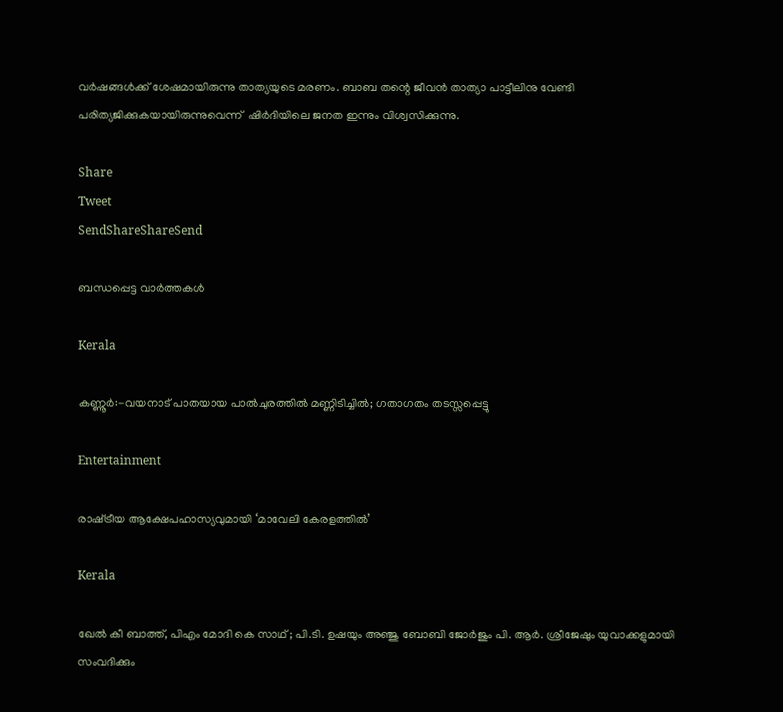വര്‍ഷങ്ങള്‍ക്ക് ശേഷമായിരുന്നു താത്യയുടെ മരണം. ബാബ തന്റെ ജീവന്‍ താത്യാ പാട്ടീലിനു വേണ്ടി പരിത്യജിക്കുകയായിരുന്നുവെന്ന്  ഷിര്‍ദിയിലെ ജനത ഇന്നും വിശ്വസിക്കുന്നു.

Share
Tweet
SendShareShareSend

ബന്ധപ്പെട്ട വാര്‍ത്തകള്‍

Kerala

കണ്ണൂർ:-വയനാട് പാതയായ പാല്‍ചുരത്തില്‍ മണ്ണിടിച്ചില്‍; ഗതാഗതം തടസ്സപ്പെട്ടു

Entertainment

രാഷ്‌ട്രീയ ആക്ഷേപഹാസ്യവുമായി ‘മാവേലി കേരളത്തില്‍’

Kerala

ഖേല്‍ കീ ബാത്ത്, പിഎം മോദി കെ സാഥ് ; പി.ടി. ഉഷയും അഞ്ജു ബോബി ജോര്‍ജും പി. ആര്‍. ശ്രീജേഷും യുവാക്കളുമായി സംവദിക്കും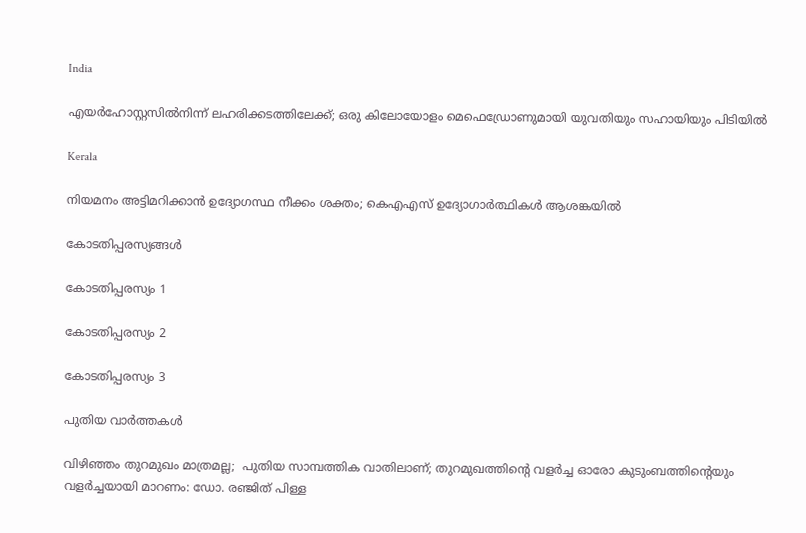India

എയർഹോസ്റ്റസിൽനിന്ന് ലഹരിക്കടത്തിലേക്ക്; ഒരു കിലോയോളം മെഫെഡ്രോണുമായി യുവതിയും സഹായിയും പിടിയിൽ

Kerala

നിയമനം അട്ടിമറിക്കാന്‍ ഉദ്യോഗസ്ഥ നീക്കം ശക്തം; കെഎഎസ് ഉദ്യോഗാര്‍ത്ഥികള്‍ ആശങ്കയില്‍

കോടതിപ്പരസ്യങ്ങള്‍

കോടതിപ്പരസ്യം 1

കോടതിപ്പരസ്യം 2

കോടതിപ്പരസ്യം 3

പുതിയ വാര്‍ത്തകള്‍

വിഴിഞ്ഞം തുറമുഖം മാത്രമല്ല;  പുതിയ സാമ്പത്തിക വാതിലാണ്; തുറമുഖത്തിന്റെ വളർച്ച ഓരോ കുടുംബത്തിന്റെയും വളർച്ചയായി മാറണം: ഡോ. രഞ്ജിത് പിള്ള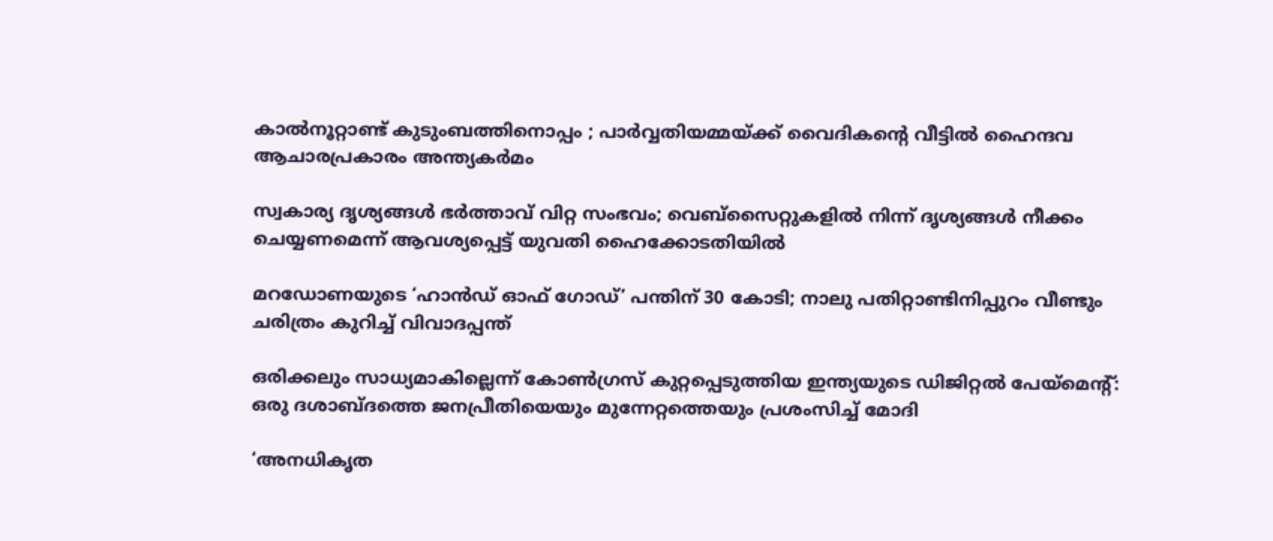കാൽനൂറ്റാണ്ട് കുടുംബത്തിനൊപ്പം ; പാർവ്വതിയമ്മയ്‌ക്ക് വൈദികന്റെ വീട്ടിൽ ഹൈന്ദവ ആചാരപ്രകാരം അന്ത്യകർമം

സ്വകാര്യ ദൃശ്യങ്ങൾ ഭർത്താവ് വിറ്റ സംഭവം; വെബ്‌സൈറ്റുകളിൽ നിന്ന് ദൃശ്യങ്ങൾ നീക്കം ചെയ്യണമെന്ന് ആവശ്യപ്പെട്ട് യുവതി ഹൈക്കോടതിയിൽ

മറഡോണയുടെ ‘ഹാന്‍ഡ് ഓഫ് ഗോഡ്’ പന്തിന് 30 കോടി; നാലു പതിറ്റാണ്ടിനിപ്പുറം വീണ്ടും ചരിത്രം കുറിച്ച് വിവാദപ്പന്ത്

ഒരിക്കലും സാധ്യമാകില്ലെന്ന് കോൺഗ്രസ് കുറ്റപ്പെടുത്തിയ ഇന്ത്യയുടെ ഡിജിറ്റൽ പേയ്‌മെന്റ്: ഒരു ദശാബ്ദത്തെ ജനപ്രീതിയെയും മുന്നേറ്റത്തെയും പ്രശംസിച്ച് മോദി

‘അനധികൃത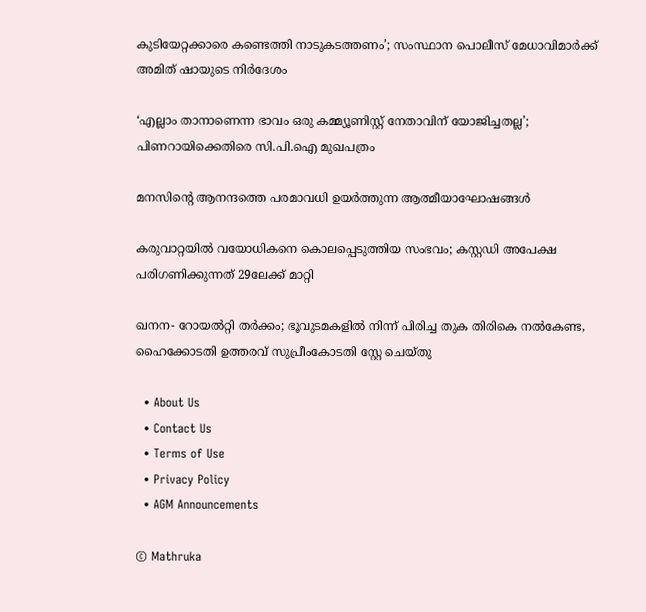കുടിയേറ്റക്കാരെ കണ്ടെത്തി നാടുകടത്തണം’; സംസ്ഥാന പൊലീസ് മേധാവിമാർക്ക് അമിത് ഷായുടെ നിർദേശം

‘എല്ലാം താനാണെന്ന ഭാവം ഒരു കമ്മ്യൂണിസ്റ്റ് നേതാവിന് യോജിച്ചതല്ല’; പിണറായിക്കെതിരെ സി.പി.ഐ മുഖപത്രം

മനസിന്റെ ആനന്ദത്തെ പരമാവധി ഉയര്‍ത്തുന്ന ആത്മീയാഘോഷങ്ങള്‍

കരുവാറ്റയില്‍ വയോധികനെ കൊലപ്പെടുത്തിയ സംഭവം; കസ്റ്റഡി അപേക്ഷ പരിഗണിക്കുന്നത് 29ലേക്ക് മാറ്റി

ഖനന- റോയല്‍റ്റി തര്‍ക്കം; ഭൂവുടമകളില്‍ നിന്ന് പിരിച്ച തുക തിരികെ നല്‍കേണ്ട, ഹൈക്കോടതി ഉത്തരവ് സുപ്രീംകോടതി സ്റ്റേ ചെയ്തു

  • About Us
  • Contact Us
  • Terms of Use
  • Privacy Policy
  • AGM Announcements

© Mathruka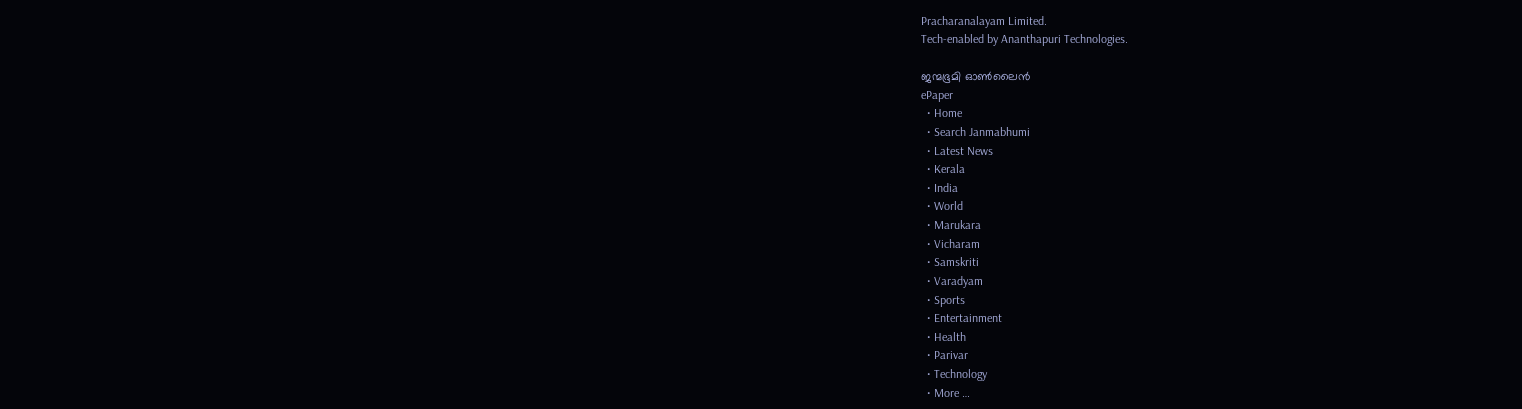Pracharanalayam Limited.
Tech-enabled by Ananthapuri Technologies.

ജന്മഭൂമി ഓണ്‍ലൈന്‍
ePaper
  • Home
  • Search Janmabhumi
  • Latest News
  • Kerala
  • India
  • World
  • Marukara
  • Vicharam
  • Samskriti
  • Varadyam
  • Sports
  • Entertainment
  • Health
  • Parivar
  • Technology
  • More …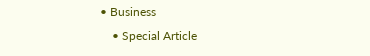• Business
    • Special Article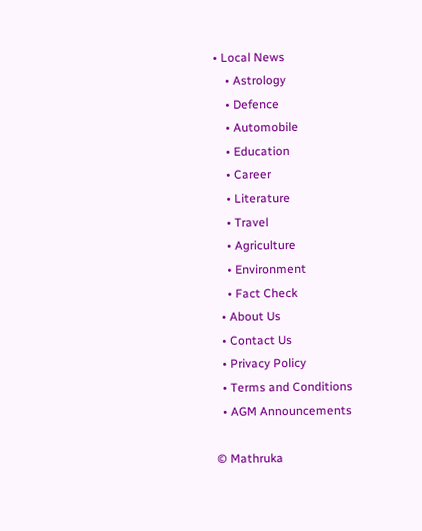• Local News
    • Astrology
    • Defence
    • Automobile
    • Education
    • Career
    • Literature
    • Travel
    • Agriculture
    • Environment
    • Fact Check
  • About Us
  • Contact Us
  • Privacy Policy
  • Terms and Conditions
  • AGM Announcements

© Mathruka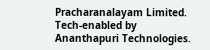Pracharanalayam Limited.
Tech-enabled by Ananthapuri Technologies.